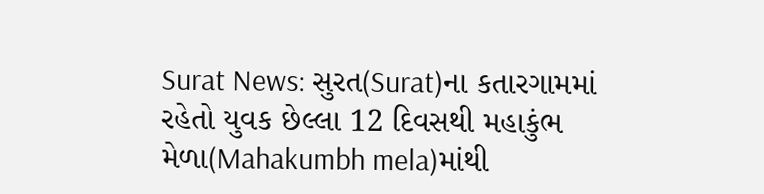Surat News: સુરત(Surat)ના કતારગામમાં રહેતો યુવક છેલ્લા 12 દિવસથી મહાકુંભ મેળા(Mahakumbh mela)માંથી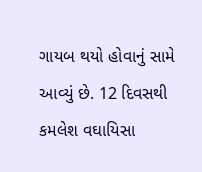ગાયબ થયો હોવાનું સામે આવ્યું છે. 12 દિવસથી કમલેશ વઘાયિસા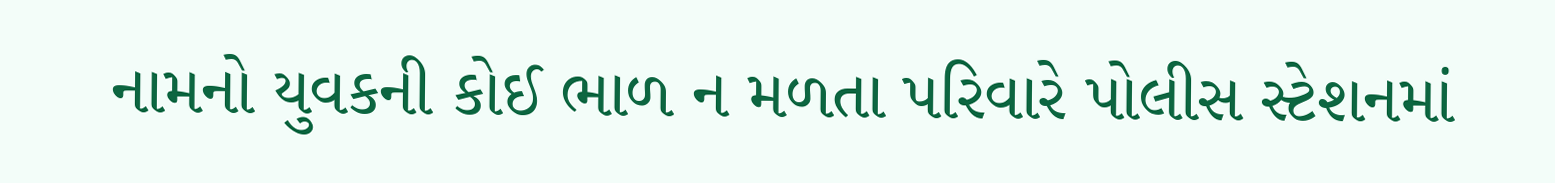નામનો યુવકની કોઈ ભાળ ન મળતા પરિવારે પોલીસ સ્ટેશનમાં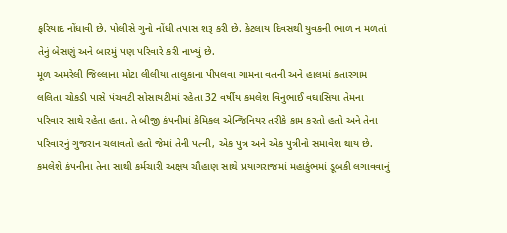ફરિયાદ નોંધાવી છે. પોલીસે ગુનો નોંધી તપાસ શરૂ કરી છે. કેટલાય દિવસથી યુવકની ભાળ ન મળતાં તેનું બેસણું અને બારમું પણ પરિવારે કરી નાખ્યું છે.
મૂળ અમરેલી જિલ્લાના મોટા લીલીયા તાલુકાના પીપલવા ગામના વતની અને હાલમાં કતારગામ લલિતા ચોકડી પાસે પંચવટી સોસાયટીમાં રહેતા 32 વર્ષીય કમલેશ વિનુભાઈ વઘાસિયા તેમના પરિવાર સાથે રહેતા હતા. તે બીજી કંપનીમાં કેમિકલ એન્જિનિયર તરીકે કામ કરતો હતો અને તેના પરિવારનું ગુજરાન ચલાવતો હતો જેમાં તેની પત્ની, એક પુત્ર અને એક પુત્રીનો સમાવેશ થાય છે. કમલેશે કંપનીના તેના સાથી કર્મચારી અક્ષય ચૌહાણ સાથે પ્રયાગરાજમાં મહાકુંભમાં ડૂબકી લગાવવાનું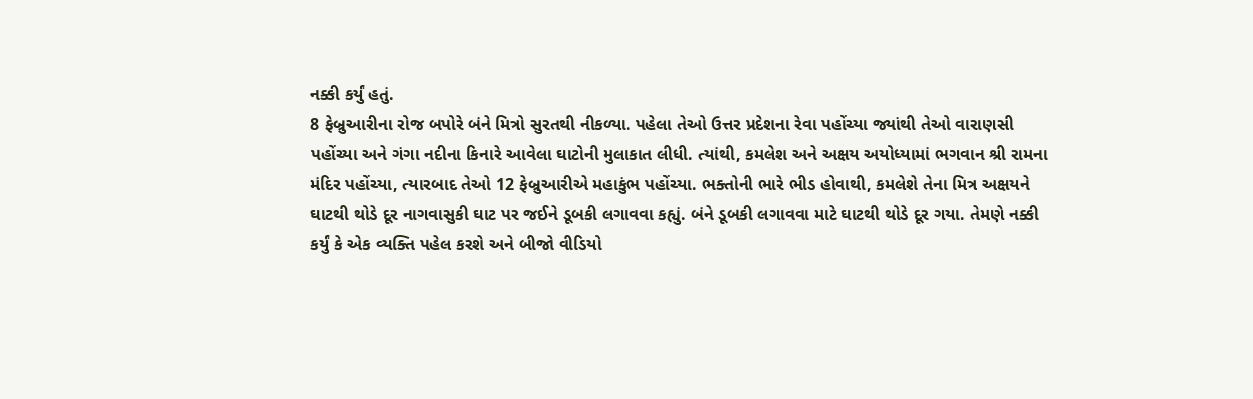નક્કી કર્યું હતું.
8 ફેબ્રુઆરીના રોજ બપોરે બંને મિત્રો સુરતથી નીકળ્યા. પહેલા તેઓ ઉત્તર પ્રદેશના રેવા પહોંચ્યા જ્યાંથી તેઓ વારાણસી પહોંચ્યા અને ગંગા નદીના કિનારે આવેલા ઘાટોની મુલાકાત લીધી. ત્યાંથી, કમલેશ અને અક્ષય અયોધ્યામાં ભગવાન શ્રી રામના મંદિર પહોંચ્યા, ત્યારબાદ તેઓ 12 ફેબ્રુઆરીએ મહાકુંભ પહોંચ્યા. ભક્તોની ભારે ભીડ હોવાથી, કમલેશે તેના મિત્ર અક્ષયને ઘાટથી થોડે દૂર નાગવાસુકી ઘાટ પર જઈને ડૂબકી લગાવવા કહ્યું. બંને ડૂબકી લગાવવા માટે ઘાટથી થોડે દૂર ગયા. તેમણે નક્કી કર્યું કે એક વ્યક્તિ પહેલ કરશે અને બીજો વીડિયો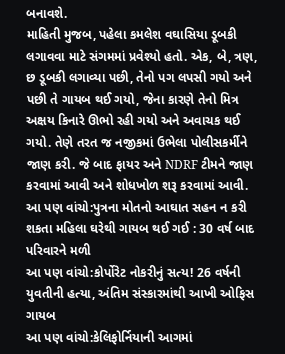બનાવશે.
માહિતી મુજબ, પહેલા કમલેશ વઘાસિયા ડૂબકી લગાવવા માટે સંગમમાં પ્રવેશ્યો હતો. એક, બે, ત્રણ, છ ડૂબકી લગાવ્યા પછી, તેનો પગ લપસી ગયો અને પછી તે ગાયબ થઈ ગયો, જેના કારણે તેનો મિત્ર અક્ષય કિનારે ઊભો રહી ગયો અને અવાચક થઈ ગયો. તેણે તરત જ નજીકમાં ઉભેલા પોલીસકર્મીને જાણ કરી. જે બાદ ફાયર અને NDRF ટીમને જાણ કરવામાં આવી અને શોધખોળ શરૂ કરવામાં આવી.
આ પણ વાંચો:પુત્રના મોતનો આઘાત સહન ન કરી શકતા મહિલા ઘરેથી ગાયબ થઈ ગઈ : 30 વર્ષ બાદ પરિવારને મળી
આ પણ વાંચો:કોર્પોરેટ નોકરીનું સત્ય! 26 વર્ષની યુવતીની હત્યા, અંતિમ સંસ્કારમાંથી આખી ઓફિસ ગાયબ
આ પણ વાંચો:કેલિફોર્નિયાની આગમાં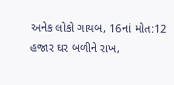અનેક લોકો ગાયબ, 16નાં મોત:12 હજાર ઘર બળીને રાખ,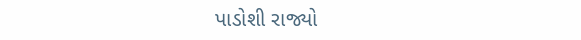પાડોશી રાજ્યો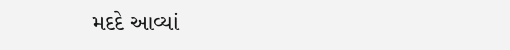મદદે આવ્યાં